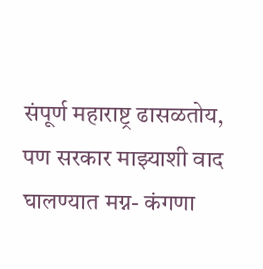संपूर्ण महाराष्ट्र ढासळतोय, पण सरकार माझ्याशी वाद घालण्यात मग्न- कंगणा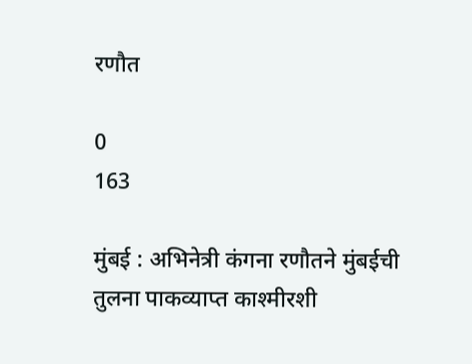रणौत

0
163

मुंबई : अभिनेत्री कंगना रणौतने मुंबईची तुलना पाकव्याप्त काश्मीरशी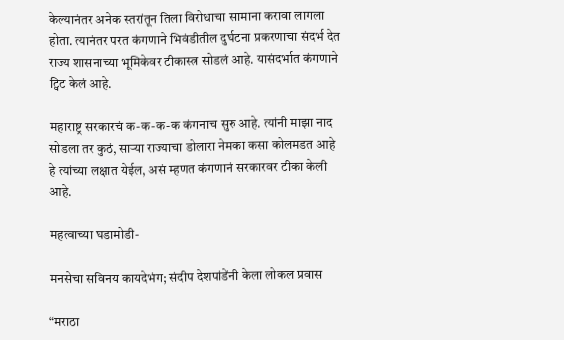केल्यानंतर अनेक स्तरांतून तिला विरोधाचा सामाना करावा लागला होता. त्यानंतर परत कंगणाने भिवंडीतील दुर्घटना प्रकरणाचा संदर्भ देत राज्य शासनाच्या भूमिकेवर टीकास्त्र सोडलं आहे. यासंदर्भात कंगणाने ट्विट केलं आहे.

महाराष्ट्र सरकारचं क-क-क-क कंगनाच सुरु आहे. त्यांनी माझा नाद सोडला तर कुठं, साऱ्या राज्याचा डोलारा नेमका कसा कोलमडत आहे हे त्यांच्या लक्षात येईल, असं म्हणत कंगणानं सरकारवर टीका केली आहे.

महत्वाच्या घडामोडी-

मनसेचा सविनय कायदेभंग; संदीप देशपांडेंनी केला लोकल प्रवास

“मराठा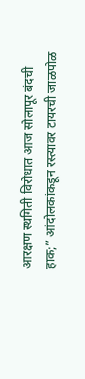आरक्षण स्थगिती विरोधात आज सोलापूर बंदची हाक;” आंदोलकांकडून रस्त्यावर टायरची जाळपोळ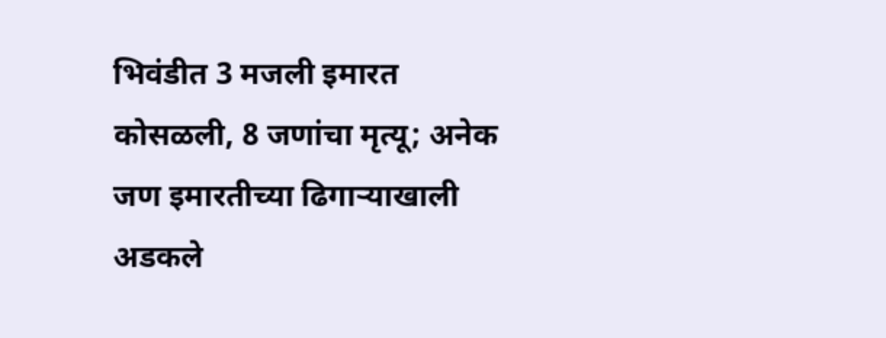भिवंडीत 3 मजली इमारत कोसळली, 8 जणांचा मृत्यू; अनेक जण इमारतीच्या ढिगाऱ्याखाली अडकले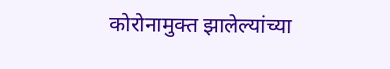कोरोनामुक्त झालेल्यांच्या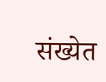संख्येत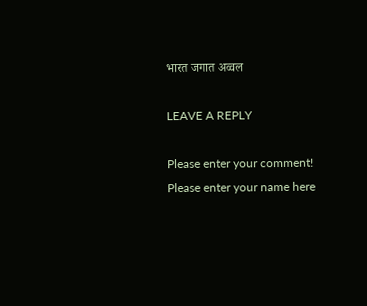भारत जगात अव्वल

LEAVE A REPLY

Please enter your comment!
Please enter your name here